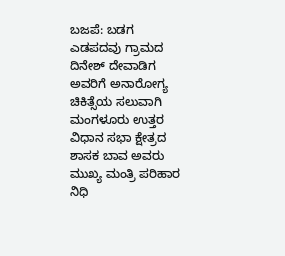ಬಜಪೆ: ಬಡಗ ಎಡಪದವು ಗ್ರಾಮದ ದಿನೇಶ್ ದೇವಾಡಿಗ ಅವರಿಗೆ ಅನಾರೋಗ್ಯ ಚಿಕಿತ್ಸೆಯ ಸಲುವಾಗಿ ಮಂಗಳೂರು ಉತ್ತರ ವಿಧಾನ ಸಭಾ ಕ್ಷೇತ್ರದ ಶಾಸಕ ಬಾವ ಅವರು ಮುಖ್ಯ ಮಂತ್ರಿ ಪರಿಹಾರ ನಿಧಿ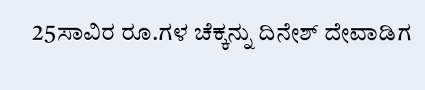25ಸಾವಿರ ರೂ.ಗಳ ಚೆಕ್ಕನ್ನು ದಿನೇಶ್ ದೇವಾಡಿಗ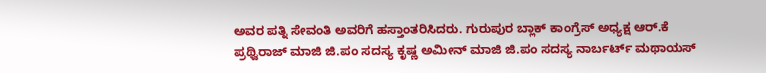ಅವರ ಪತ್ನಿ ಸೇವಂತಿ ಅವರಿಗೆ ಹಸ್ತಾಂತರಿಸಿದರು. ಗುರುಪುರ ಬ್ಲಾಕ್ ಕಾಂಗ್ರೆಸ್ ಅಧ್ಯಕ್ಷ ಆರ್.ಕೆ ಪ್ರಥ್ವಿರಾಜ್ ಮಾಜಿ ಜಿ.ಪಂ ಸದಸ್ಯ ಕೃಷ್ಣ ಅಮೀನ್ ಮಾಜಿ ಜಿ.ಪಂ ಸದಸ್ಯ ನಾರ್ಬರ್ಟ್ ಮಥಾಯಸ್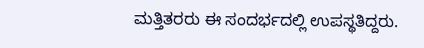ಮತ್ತಿತರರು ಈ ಸಂದರ್ಭದಲ್ಲಿ ಉಪಸ್ಥತಿದ್ದರು.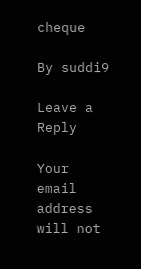cheque

By suddi9

Leave a Reply

Your email address will not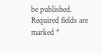be published. Required fields are marked *